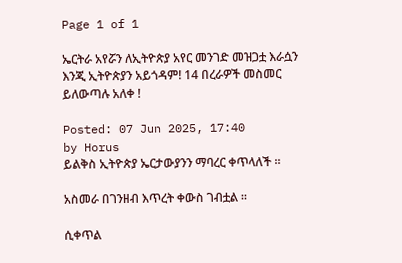Page 1 of 1

ኤርትራ አየሯን ለኢትዮጵያ አየር መንገድ መዝጋቷ እራሷን እንጂ ኢትዮጵያን አይጎዳም! 14 በረራዎች መስመር ይለውጣሉ አለቀ !

Posted: 07 Jun 2025, 17:40
by Horus
ይልቅስ ኢትዮጵያ ኤርታውያንን ማባረር ቀጥላለች ።

አስመራ በገንዘብ እጥረት ቀውስ ገብቷል ።

ሲቀጥል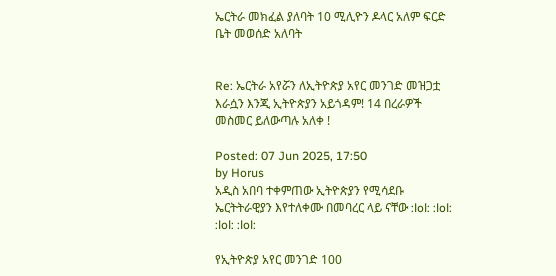ኤርትራ መክፈል ያለባት 10 ሚሊዮን ዶላር አለም ፍርድ ቤት መወሰድ አለባት


Re: ኤርትራ አየሯን ለኢትዮጵያ አየር መንገድ መዝጋቷ እራሷን እንጂ ኢትዮጵያን አይጎዳም! 14 በረራዎች መስመር ይለውጣሉ አለቀ !

Posted: 07 Jun 2025, 17:50
by Horus
አዲስ አበባ ተቀምጠው ኢትዮጵያን የሚሳደቡ ኤርትትራዊያን እየተለቀሙ በመባረር ላይ ናቸው :lol: :lol: :lol: :lol:

የኢትዮጵያ አየር መንገድ 100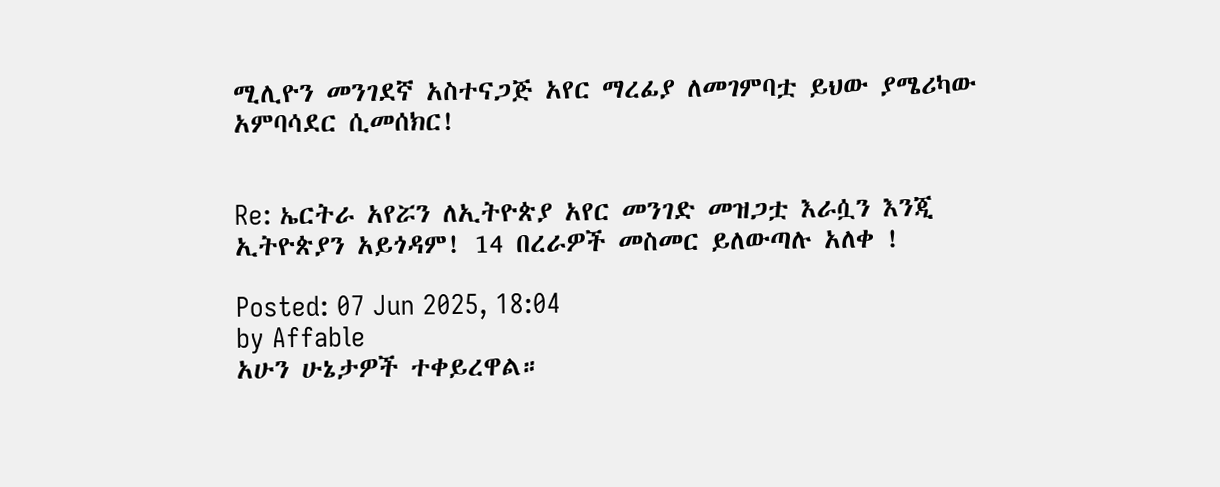ሚሊዮን መንገደኛ አስተናጋጅ አየር ማረፊያ ለመገምባቷ ይህው ያሜሪካው አምባሳደር ሲመሰክር!


Re: ኤርትራ አየሯን ለኢትዮጵያ አየር መንገድ መዝጋቷ እራሷን እንጂ ኢትዮጵያን አይጎዳም! 14 በረራዎች መስመር ይለውጣሉ አለቀ !

Posted: 07 Jun 2025, 18:04
by Affable
አሁን ሁኔታዎች ተቀይረዋል።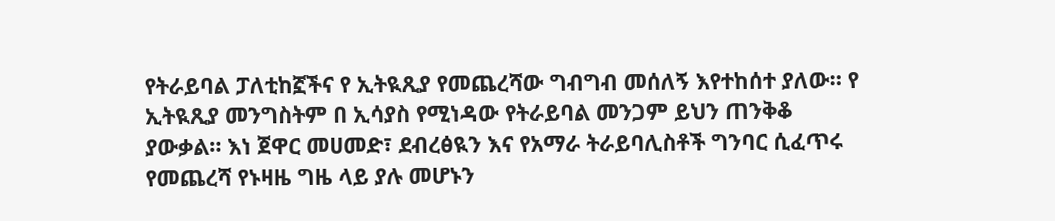የትራይባል ፓለቲከኟችና የ ኢትዪጺያ የመጨረሻው ግብግብ መሰለኝ እየተከሰተ ያለው። የ ኢትዪጺያ መንግስትም በ ኢሳያስ የሚነዳው የትራይባል መንጋም ይህን ጠንቅቆ ያውቃል። እነ ጀዋር መሀመድ፣ ደብረፅዪን እና የአማራ ትራይባሊስቶች ግንባር ሲፈጥሩ የመጨረሻ የኑዛዜ ግዜ ላይ ያሉ መሆኑን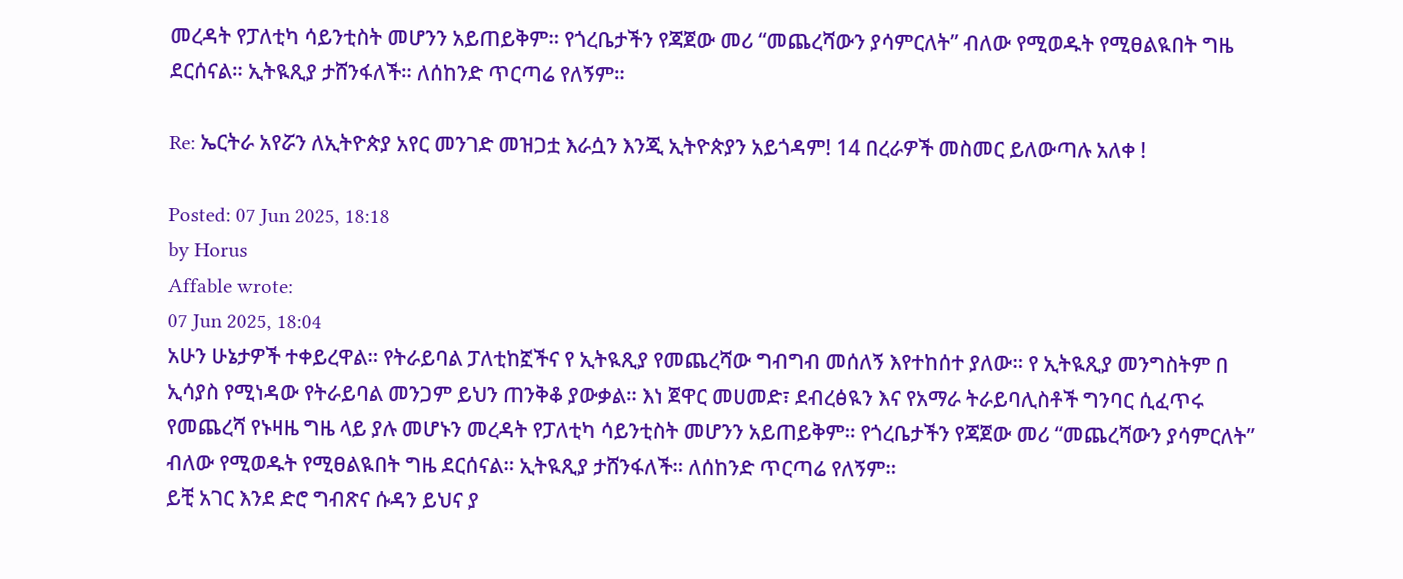መረዳት የፓለቲካ ሳይንቲስት መሆንን አይጠይቅም። የጎረቤታችን የጃጀው መሪ “መጨረሻውን ያሳምርለት” ብለው የሚወዱት የሚፀልዪበት ግዜ ደርሰናል። ኢትዪጺያ ታሸንፋለች። ለሰከንድ ጥርጣሬ የለኝም።

Re: ኤርትራ አየሯን ለኢትዮጵያ አየር መንገድ መዝጋቷ እራሷን እንጂ ኢትዮጵያን አይጎዳም! 14 በረራዎች መስመር ይለውጣሉ አለቀ !

Posted: 07 Jun 2025, 18:18
by Horus
Affable wrote:
07 Jun 2025, 18:04
አሁን ሁኔታዎች ተቀይረዋል። የትራይባል ፓለቲከኟችና የ ኢትዪጺያ የመጨረሻው ግብግብ መሰለኝ እየተከሰተ ያለው። የ ኢትዪጺያ መንግስትም በ ኢሳያስ የሚነዳው የትራይባል መንጋም ይህን ጠንቅቆ ያውቃል። እነ ጀዋር መሀመድ፣ ደብረፅዪን እና የአማራ ትራይባሊስቶች ግንባር ሲፈጥሩ የመጨረሻ የኑዛዜ ግዜ ላይ ያሉ መሆኑን መረዳት የፓለቲካ ሳይንቲስት መሆንን አይጠይቅም። የጎረቤታችን የጃጀው መሪ “መጨረሻውን ያሳምርለት” ብለው የሚወዱት የሚፀልዪበት ግዜ ደርሰናል። ኢትዪጺያ ታሸንፋለች። ለሰከንድ ጥርጣሬ የለኝም።
ይቺ አገር እንደ ድሮ ግብጽና ሱዳን ይህና ያ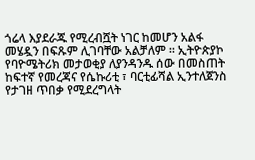ጎሬላ እያደራጁ የሚረብሿት ነገር ከመሆን አልፋ መሄዷን በፍጹም ሊገባቸው አልቻለም ። ኢትዮጵያኮ የባዮሜትሪክ መታወቂያ ለያንዳንዱ ሰው በመስጠት ከፍተኛ የመረጃና የሴኩሪቲ ፣ ባርቲፊሻል ኢንተለጀንስ የታገዘ ጥበቃ የሚደረግላት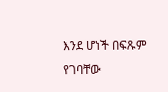እንደ ሆነች በፍጹም የገባቸው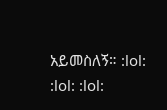አይመስለኝ። :lol: :lol: :lol: